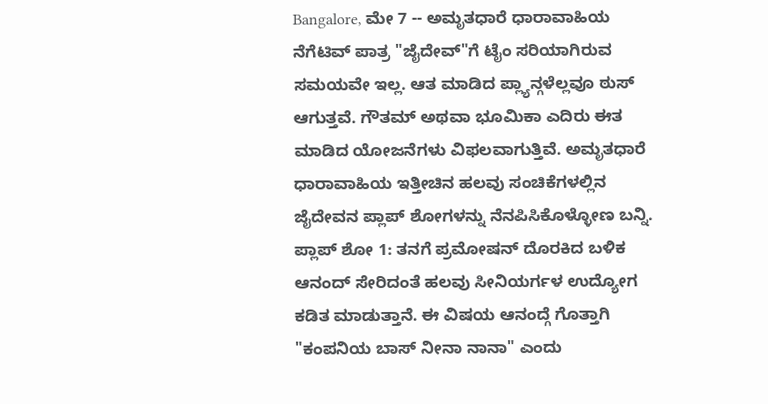Bangalore, ಮೇ 7 -- ಅಮೃತಧಾರೆ ಧಾರಾವಾಹಿಯ ನೆಗೆಟಿವ್ ಪಾತ್ರ "ಜೈದೇವ್"ಗೆ ಟೈಂ ಸರಿಯಾಗಿರುವ ಸಮಯವೇ ಇಲ್ಲ. ಆತ ಮಾಡಿದ ಪ್ಲ್ಯಾನ್ಗಳೆಲ್ಲವೂ ಠುಸ್ ಆಗುತ್ತವೆ. ಗೌತಮ್ ಅಥವಾ ಭೂಮಿಕಾ ಎದಿರು ಈತ ಮಾಡಿದ ಯೋಜನೆಗಳು ವಿಫಲವಾಗುತ್ತಿವೆ. ಅಮೃತಧಾರೆ ಧಾರಾವಾಹಿಯ ಇತ್ತೀಚಿನ ಹಲವು ಸಂಚಿಕೆಗಳಲ್ಲಿನ ಜೈದೇವನ ಪ್ಲಾಪ್ ಶೋಗಳನ್ನು ನೆನಪಿಸಿಕೊಳ್ಳೋಣ ಬನ್ನಿ.
ಪ್ಲಾಪ್ ಶೋ 1: ತನಗೆ ಪ್ರಮೋಷನ್ ದೊರಕಿದ ಬಳಿಕ ಆನಂದ್ ಸೇರಿದಂತೆ ಹಲವು ಸೀನಿಯರ್ಗಳ ಉದ್ಯೋಗ ಕಡಿತ ಮಾಡುತ್ತಾನೆ. ಈ ವಿಷಯ ಆನಂದ್ಗೆ ಗೊತ್ತಾಗಿ "ಕಂಪನಿಯ ಬಾಸ್ ನೀನಾ ನಾನಾ" ಎಂದು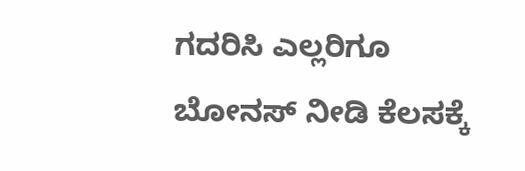ಗದರಿಸಿ ಎಲ್ಲರಿಗೂ ಬೋನಸ್ ನೀಡಿ ಕೆಲಸಕ್ಕೆ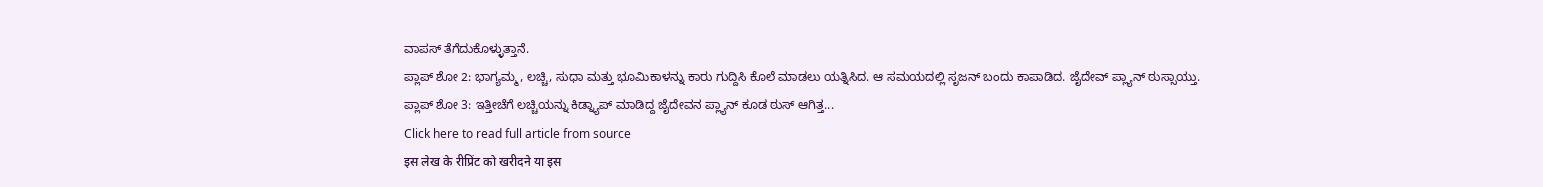ವಾಪಸ್ ತೆಗೆದುಕೊಳ್ಳುತ್ತಾನೆ.
ಪ್ಲಾಪ್ ಶೋ 2: ಭಾಗ್ಯಮ್ಮ, ಲಚ್ಚಿ, ಸುಧಾ ಮತ್ತು ಭೂಮಿಕಾಳನ್ನು ಕಾರು ಗುದ್ದಿಸಿ ಕೊಲೆ ಮಾಡಲು ಯತ್ನಿಸಿದ. ಆ ಸಮಯದಲ್ಲಿ ಸೃಜನ್ ಬಂದು ಕಾಪಾಡಿದ. ಜೈದೇವ್ ಪ್ಲ್ಯಾನ್ ಠುಸ್ಸಾಯ್ತು.
ಪ್ಲಾಪ್ ಶೋ 3: ಇತ್ತೀಚೆಗೆ ಲಚ್ಚಿಯನ್ನು ಕಿಡ್ನ್ಯಾಪ್ ಮಾಡಿದ್ದ ಜೈದೇವನ ಪ್ಲ್ಯಾನ್ ಕೂಡ ಠುಸ್ ಆಗಿತ್ತ...
Click here to read full article from source
इस लेख के रीप्रिंट को खरीदने या इस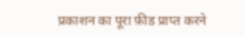प्रकाशन का पूरा फ़ीड प्राप्त करने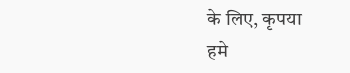के लिए, कृपया
हमे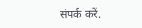संपर्क करें.